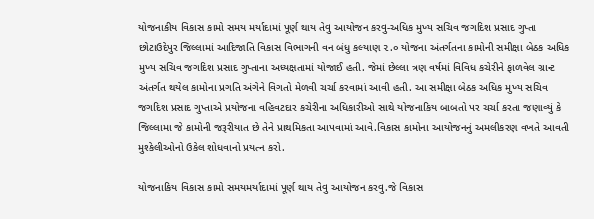યોજનાકીય વિકાસ કામો સમય મર્યાદામાં પૂર્ણ થાય તેવુ આયોજન કરવુ-અધિક મુખ્ય સચિવ જગદિશ પ્રસાદ ગુપ્તા
છોટાઉદેપુર જિલ્લામાં આદિજાતિ વિકાસ વિભાગની વન બંધુ કલ્યાણ ૨.૦ યોજના અંતર્ગતના કામોની સમીક્ષા બેઠક અધિક મુખ્ય સચિવ જગદિશ પ્રસાદ ગુપ્તાના અધ્યક્ષતામાં યોજાઈ હતી. જેમાં છેલ્લા ત્રણ વર્ષમાં વિવિધ કચેરીને ફાળવેલ ગ્રાન્ટ અંતર્ગત થયેલ કામોના પ્રગતિ અંગેને વિગતો મેળવી ચર્ચા કરવામાં આવી હતી. આ સમીક્ષા બેઠક અધિક મુખ્ય સચિવ જગદિશ પ્રસાદ ગુપ્તાએ પ્રયોજના વહિવટદાર કચેરીના અધિકારીઓ સાથે યોજનાકિય બાબતો પર ચર્ચા કરતા જણાવ્યું કે જિલ્લામા જે કામોની જરૂરીયાત છે તેને પ્રાથમિકતા આપવામાં આવે.વિકાસ કામોના આયોજનનું અમલીકરણ વખતે આવતી મુશ્કેલીઓનો ઉકેલ શોધવાનો પ્રયત્ન કરો.

યોજનાકિય વિકાસ કામો સમયમર્યાદામાં પૂર્ણ થાય તેવુ આયોજન કરવુ.જે વિકાસ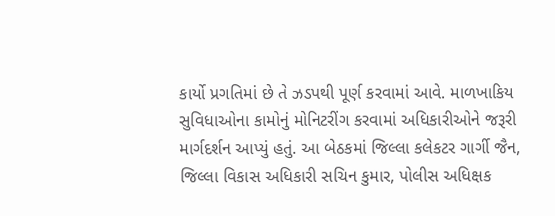કાર્યો પ્રગતિમાં છે તે ઝડપથી પૂર્ણ કરવામાં આવે. માળખાકિય સુવિધાઓના કામોનું મોનિટરીંગ કરવામાં અધિકારીઓને જરૂરી માર્ગદર્શન આપ્યું હતું. આ બેઠકમાં જિલ્લા કલેકટર ગાર્ગી જૈન, જિલ્લા વિકાસ અધિકારી સચિન કુમાર, પોલીસ અધિક્ષક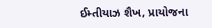ઈમ્તીયાઝ શૈખ, પ્રાયોજના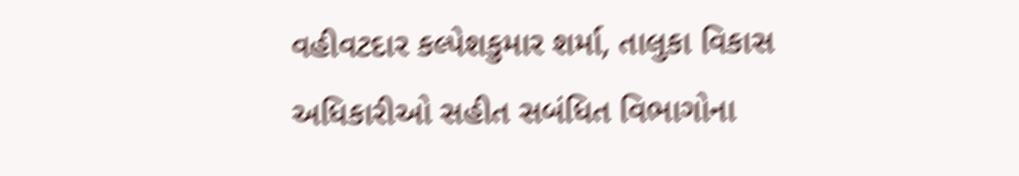વહીવટદાર કલ્પેશકુમાર શર્મા, તાલુકા વિકાસ અધિકારીઓ સહીત સબંધિત વિભાગોના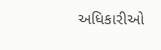અધિકારીઓ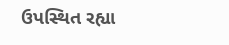ઉપસ્થિત રહ્યા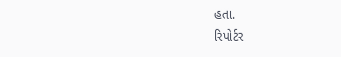હતા.
રિપોર્ટર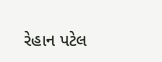રેહાન પટેલ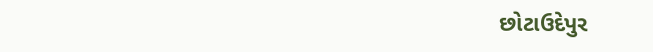છોટાઉદેપુર